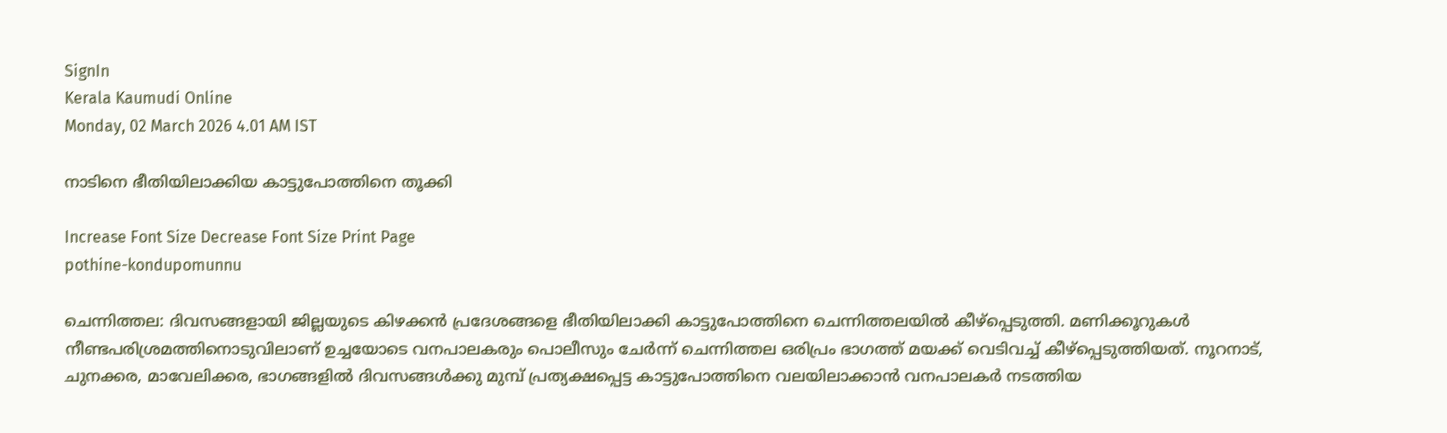SignIn
Kerala Kaumudi Online
Monday, 02 March 2026 4.01 AM IST

നാടിനെ ഭീതിയിലാക്കിയ കാട്ടുപോത്തിനെ തൂക്കി

Increase Font Size Decrease Font Size Print Page
pothine-kondupomunnu

ചെന്നിത്തല: ദിവസങ്ങളായി ജില്ലയുടെ കിഴക്കൻ പ്രദേശങ്ങളെ ഭീതിയിലാക്കി കാട്ടുപോത്തിനെ ചെന്നിത്തലയിൽ കീഴ്പ്പെടുത്തി. മണിക്കൂറുകൾ നീണ്ടപരിശ്രമത്തിനൊടുവിലാണ് ഉച്ചയോടെ വനപാലകരും പൊലീസും ചേർന്ന് ചെന്നിത്തല ഒരിപ്രം ഭാഗത്ത് മയക്ക് വെടിവച്ച് കീഴ്പ്പെടുത്തിയത്. നൂറനാട്, ചുനക്കര, മാവേലിക്കര, ഭാഗങ്ങളിൽ ദിവസങ്ങൾക്കു മുമ്പ് പ്രത്യക്ഷപ്പെട്ട കാട്ടുപോത്തിനെ വലയിലാക്കാൻ വനപാലകർ നടത്തിയ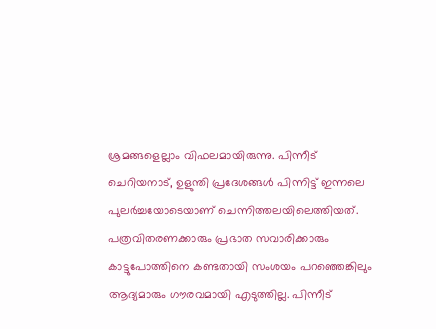ശ്രമങ്ങളെല്ലാം വിഫലമായിരുന്നു. പിന്നീട് ചെറിയനാട്, ഉളുന്തി പ്രദേശങ്ങൾ പിന്നിട്ട് ഇന്നലെ പുലർച്ചയോടെയാണ് ചെന്നിത്തലയിലെത്തിയത്. പത്രവിതരണക്കാരും പ്രഭാത സവാരിക്കാരും കാട്ടുപോത്തിനെ കണ്ടതായി സംശയം പറഞ്ഞെങ്കിലും ആദ്യമാരും ഗൗരവമായി എടുത്തില്ല. പിന്നീട്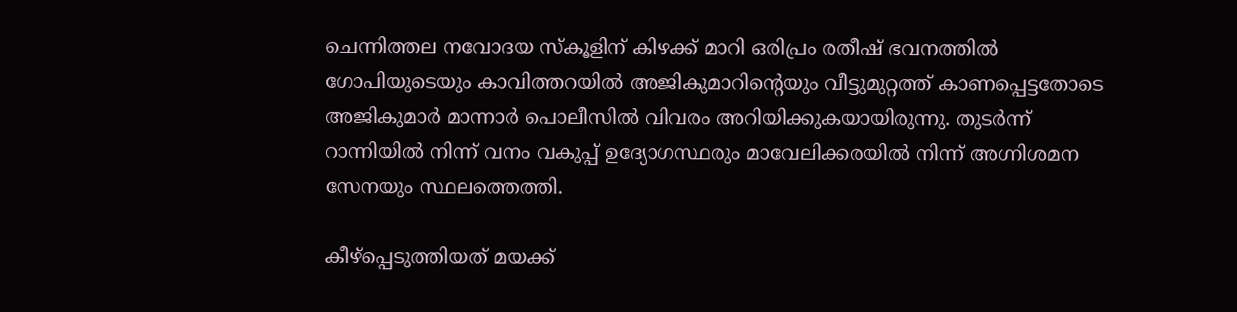ചെന്നിത്തല നവോദയ സ്കൂളിന് കിഴക്ക് മാറി ഒരിപ്രം രതീഷ് ഭവനത്തിൽ ഗോപിയുടെയും കാവിത്തറയിൽ അജികുമാറിന്റെയും വീട്ടുമുറ്റത്ത് കാണപ്പെട്ടതോടെ അജികുമാർ മാന്നാർ പൊലീസിൽ വിവരം അറിയിക്കുകയായിരുന്നു. തുടർന്ന് റാന്നിയിൽ നിന്ന് വനം വകുപ്പ് ഉദ്യോഗസ്ഥരും മാവേലിക്കരയിൽ നിന്ന് അഗ്നിശമന സേനയും സ്ഥലത്തെത്തി.

കീഴ്പ്പെടുത്തിയത് മയക്ക്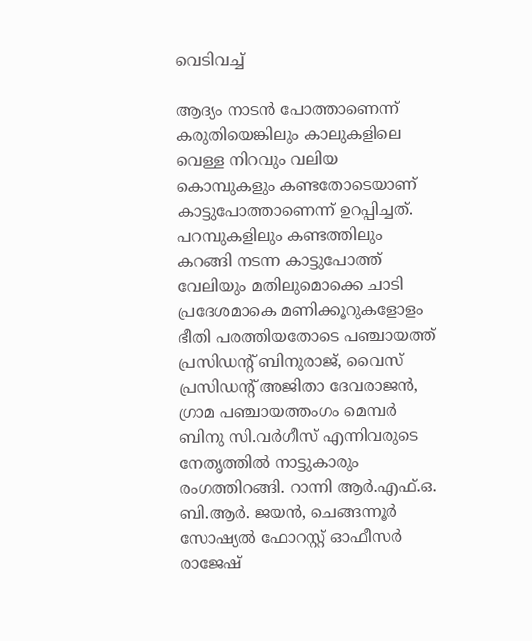വെടിവച്ച്

ആദ്യം നാടൻ പോത്താണെന്ന് കരുതിയെങ്കിലും കാലുകളിലെ വെള്ള നിറവും വലിയ കൊമ്പുകളും കണ്ടതോടെയാണ് കാട്ടുപോത്താണെന്ന് ഉറപ്പിച്ചത്. പറമ്പുകളിലും കണ്ടത്തിലും കറങ്ങി നടന്ന കാട്ടുപോത്ത് വേലിയും മതിലുമൊക്കെ ചാടി പ്രദേശമാകെ മണിക്കൂറുകളോളം ഭീതി പരത്തിയതോടെ പഞ്ചായത്ത് പ്രസിഡന്റ് ബിനുരാജ്, വൈസ് പ്രസിഡന്റ് അജിതാ ദേവരാജൻ, ഗ്രാമ പഞ്ചായത്തംഗം മെമ്പർ ബിനു സി.വർഗീസ് എന്നിവരുടെ നേതൃത്തിൽ നാട്ടുകാരും രംഗത്തിറങ്ങി. റാന്നി ആർ.എഫ്.ഒ. ബി.ആർ. ജയൻ, ചെങ്ങന്നൂർ സോഷ്യൽ ഫോറസ്റ്റ് ഓഫീസർ രാജേഷ്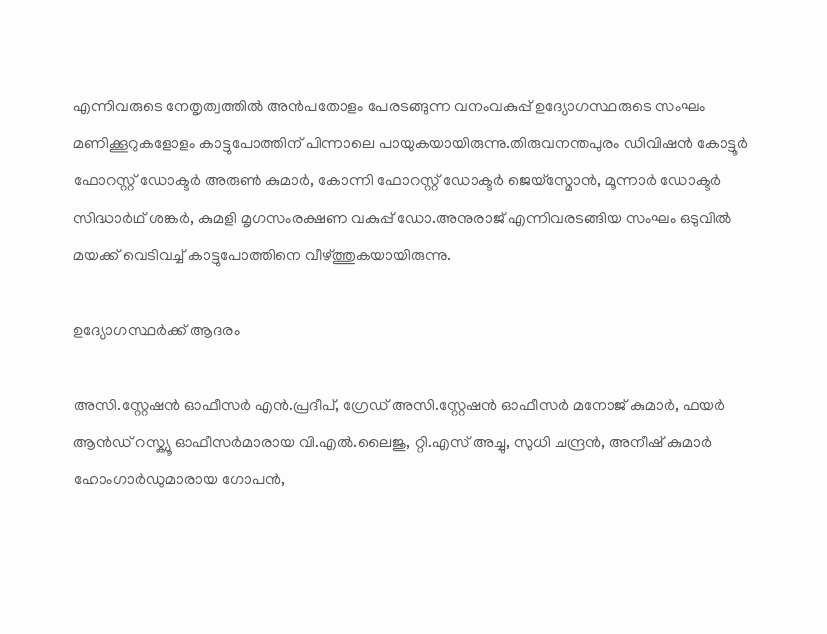എന്നിവരുടെ നേതൃത്വത്തിൽ അൻപതോളം പേരടങ്ങുന്ന വനംവകുപ്പ് ഉദ്യോഗസ്ഥരുടെ സംഘം മണിക്കൂറുകളോളം കാട്ടുപോത്തിന് പിന്നാലെ പായുകയായിരുന്നു.തിരുവനന്തപുരം ഡിവിഷൻ കോട്ടൂർ ഫോറസ്റ്റ് ഡോക്ടർ അരുൺ കുമാർ, കോന്നി ഫോറസ്റ്റ് ഡോക്ടർ ജെയ്‌സ്മോൻ, മൂന്നാർ ഡോക്ടർ സിദ്ധാർഥ് ശങ്കർ, കുമളി മൃഗസംരക്ഷണ വകുപ്പ് ഡോ.അനുരാജ് എന്നിവരടങ്ങിയ സംഘം ഒടുവിൽ മയക്ക് വെടിവച്ച് കാട്ടുപോത്തിനെ വീഴ്ത്തുകയായിരുന്നു.

ഉദ്യോഗസ്ഥർക്ക് ആദരം

അസി.സ്റ്റേഷൻ ഓഫീസർ എൻ.പ്രദീപ്, ഗ്രേഡ് അസി.സ്റ്റേഷൻ ഓഫീസർ മനോജ് കുമാർ, ഫയർ ആൻഡ്‌ റസ്ക്യൂ ഓഫീസർമാരായ വി.എൽ.ലൈജു, റ്റി.എസ് അച്ചു, സുധി ചന്ദ്രൻ, അനീഷ് കുമാർ ഹോംഗാർഡുമാരായ ഗോപൻ,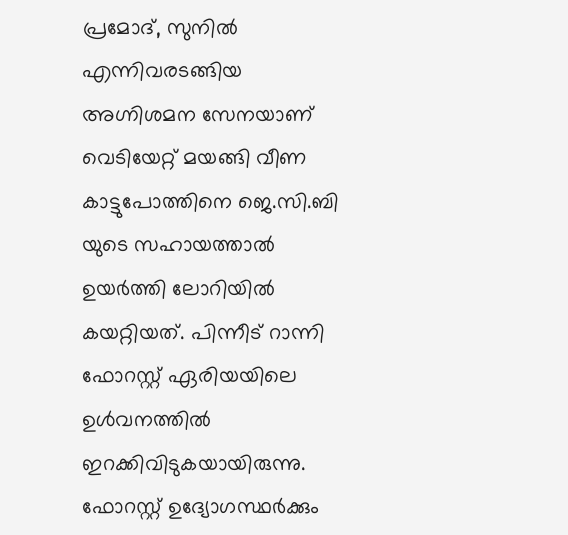പ്രമോദ്, സുനിൽ എന്നിവരടങ്ങിയ അഗ്നിശമന സേനയാണ് വെടിയേറ്റ് മയങ്ങി വീണ കാട്ടുപോത്തിനെ ജെ.സി.ബി യുടെ സഹായത്താൽ ഉയർത്തി ലോറിയിൽ കയറ്റിയത്. പിന്നീട് റാന്നി ഫോറസ്റ്റ് ഏരിയയിലെ ഉൾവനത്തിൽ ഇറക്കിവിടുകയായിരുന്നു. ഫോറസ്റ്റ് ഉദ്യോഗസ്ഥർക്കും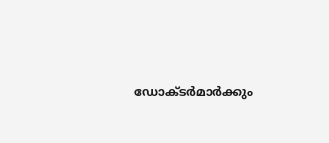ഡോക്ടർമാർക്കും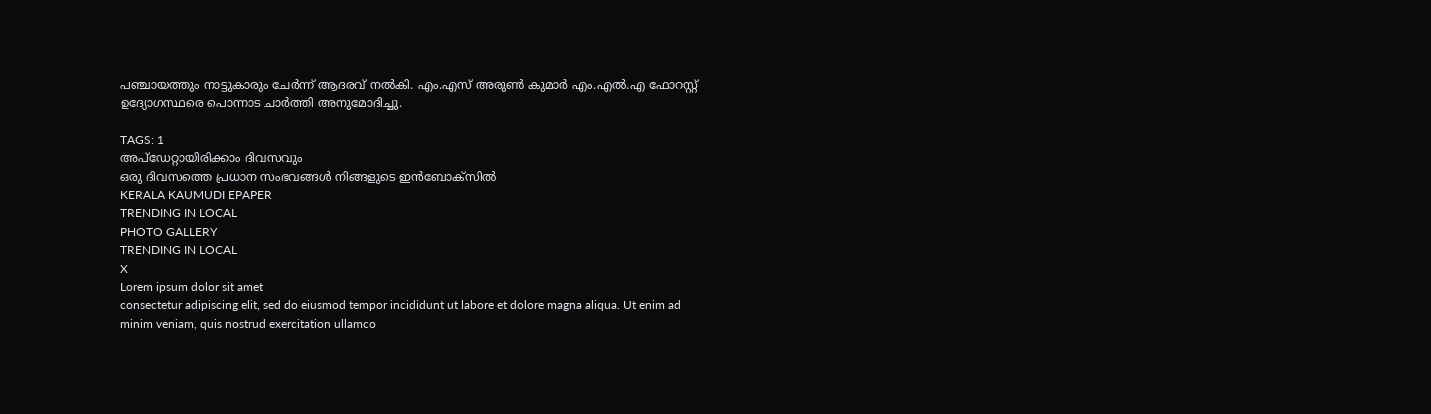പഞ്ചായത്തും നാട്ടുകാരും ചേർന്ന് ആദരവ് നൽകി. എം.എസ് അരുൺ കുമാർ എം.എൽ.എ ഫോറസ്റ്റ് ഉദ്യോഗസ്ഥരെ പൊന്നാട ചാർത്തി അനുമോദിച്ചു.

TAGS: 1
അപ്ഡേറ്റായിരിക്കാം ദിവസവും
ഒരു ദിവസത്തെ പ്രധാന സംഭവങ്ങൾ നിങ്ങളുടെ ഇൻബോക്സിൽ
KERALA KAUMUDI EPAPER
TRENDING IN LOCAL
PHOTO GALLERY
TRENDING IN LOCAL
X
Lorem ipsum dolor sit amet
consectetur adipiscing elit, sed do eiusmod tempor incididunt ut labore et dolore magna aliqua. Ut enim ad minim veniam, quis nostrud exercitation ullamco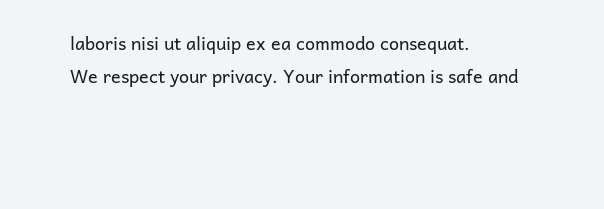laboris nisi ut aliquip ex ea commodo consequat.
We respect your privacy. Your information is safe and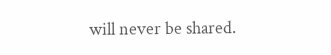will never be shared.